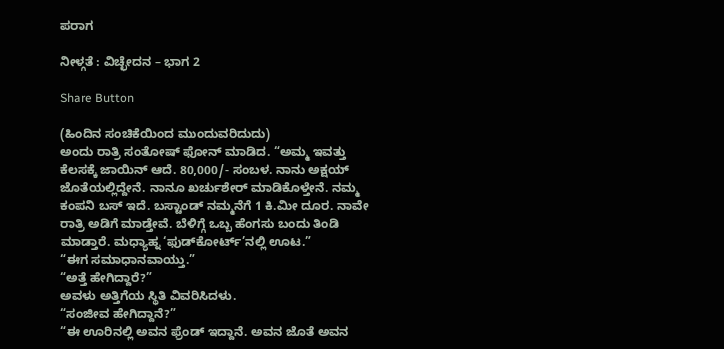ಪರಾಗ

ನೀಳ್ಗತೆ : ವಿಚ್ಛೇದನ – ಭಾಗ 2

Share Button

(ಹಿಂದಿನ ಸಂಚಿಕೆಯಿಂದ ಮುಂದುವರಿದುದು)
ಅಂದು ರಾತ್ರಿ ಸಂತೋಷ್ ಫೋನ್ ಮಾಡಿದ. “ಅಮ್ಮ ಇವತ್ತು ಕೆಲಸಕ್ಕೆ ಜಾಯಿನ್ ಆದೆ. 80,000/- ಸಂಬಳ. ನಾನು ಅಕ್ಷಯ್ ಜೊತೆಯಲ್ಲಿದ್ದೇನೆ. ನಾನೂ ಖರ್ಚುಶೇರ್ ಮಾಡಿಕೊಳ್ತೇನೆ. ನಮ್ಮ ಕಂಪನಿ ಬಸ್ ಇದೆ. ಬಸ್ಟಾಂಡ್ ನಮ್ಮನೆಗೆ 1 ಕಿ.ಮೀ ದೂರ. ನಾವೇ ರಾತ್ರಿ ಅಡಿಗೆ ಮಾಡ್ತೇವೆ. ಬೆಳಿಗ್ಗೆ ಒಬ್ಬ ಹೆಂಗಸು ಬಂದು ತಿಂಡಿ ಮಾಡ್ತಾರೆ. ಮಧ್ಯಾಹ್ನ ‘ಫುಡ್‌ಕೋರ್ಟ್’ನಲ್ಲಿ ಊಟ.”
“ಈಗ ಸಮಾಧಾನವಾಯ್ತು.”
“ಅತ್ತೆ ಹೇಗಿದ್ದಾರೆ?”
ಅವಳು ಅತ್ತಿಗೆಯ ಸ್ಥಿತಿ ವಿವರಿಸಿದಳು.
“ಸಂಜೀವ ಹೇಗಿದ್ದಾನೆ?”
“ಈ ಊರಿನಲ್ಲಿ ಅವನ ಫ್ರೆಂಡ್ ಇದ್ದಾನೆ. ಅವನ ಜೊತೆ ಅವನ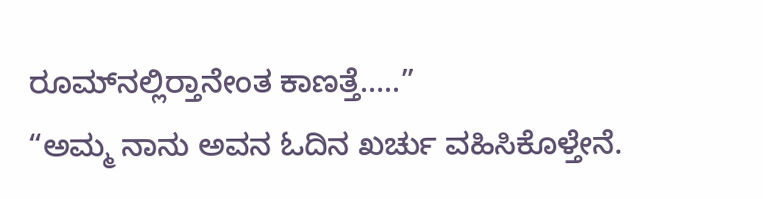ರೂಮ್‌ನಲ್ಲಿರ‍್ತಾನೇಂತ ಕಾಣತ್ತೆ…..”
“ಅಮ್ಮ ನಾನು ಅವನ ಓದಿನ ಖರ್ಚು ವಹಿಸಿಕೊಳ್ತೇನೆ.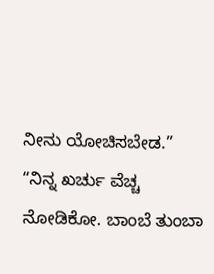ನೀನು ಯೋಚಿಸಬೇಡ.”
“ನಿನ್ನ ಖರ್ಚು ವೆಚ್ಚ ನೋಡಿಕೋ. ಬಾಂಬೆ ತುಂಬಾ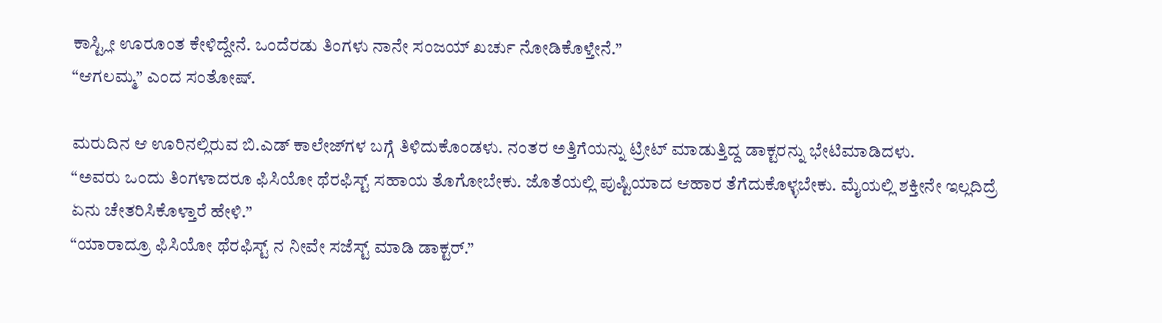ಕಾಸ್ಟ್ಲೀ ಊರೂಂತ ಕೇಳಿದ್ದೇನೆ. ಒಂದೆರಡು ತಿಂಗಳು ನಾನೇ ಸಂಜಯ್ ಖರ್ಚು ನೋಡಿಕೊಳ್ತೇನೆ.”
“ಆಗಲಮ್ಮ” ಎಂದ ಸಂತೋಷ್.

ಮರುದಿನ ಆ ಊರಿನಲ್ಲಿರುವ ಬಿ.ಎಡ್ ಕಾಲೇಜ್‌ಗಳ ಬಗ್ಗೆ ತಿಳಿದುಕೊಂಡಳು. ನಂತರ ಅತ್ತಿಗೆಯನ್ನು ಟ್ರೀಟ್ ಮಾಡುತ್ತಿದ್ದ ಡಾಕ್ಟರನ್ನು ಭೇಟಿಮಾಡಿದಳು.
“ಅವರು ಒಂದು ತಿಂಗಳಾದರೂ ಫಿಸಿಯೋ ಥೆರಫಿಸ್ಟ್ ಸಹಾಯ ತೊಗೋಬೇಕು. ಜೊತೆಯಲ್ಲಿ ಪುಷ್ಟಿಯಾದ ಆಹಾರ ತೆಗೆದುಕೊಳ್ಳಬೇಕು. ಮೈಯಲ್ಲಿ ಶಕ್ತೀನೇ ಇಲ್ಲದಿದ್ರೆ ಏನು ಚೇತರಿಸಿಕೊಳ್ತಾರೆ ಹೇಳಿ.”
“ಯಾರಾದ್ರೂ ಫಿಸಿಯೋ ಥೆರಫಿಸ್ಟ್ ನ ನೀವೇ ಸಜೆಸ್ಟ್ ಮಾಡಿ ಡಾಕ್ಟರ್.”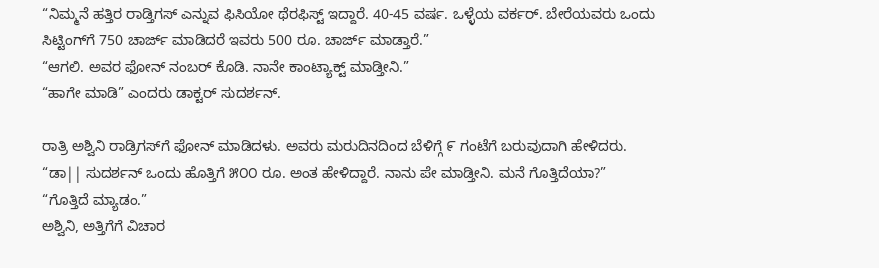“ನಿಮ್ಮನೆ ಹತ್ತಿರ ರಾಡ್ತಿಗಸ್ ಎನ್ನುವ ಫಿಸಿಯೋ ಥೆರಫಿಸ್ಟ್ ಇದ್ದಾರೆ. 40-45 ವರ್ಷ. ಒಳ್ಳೆಯ ವರ್ಕರ್. ಬೇರೆಯವರು ಒಂದು ಸಿಟ್ಟಿಂಗ್‌ಗೆ 750 ಚಾರ್ಜ್ ಮಾಡಿದರೆ ಇವರು 500 ರೂ. ಚಾರ್ಜ್ ಮಾಡ್ತಾರೆ.”
“ಆಗಲಿ. ಅವರ ಫೋನ್ ನಂಬರ್ ಕೊಡಿ. ನಾನೇ ಕಾಂಟ್ಯಾಕ್ಟ್ ಮಾಡ್ತೀನಿ.”
“ಹಾಗೇ ಮಾಡಿ” ಎಂದರು ಡಾಕ್ಟರ್ ಸುದರ್ಶನ್.

ರಾತ್ರಿ ಅಶ್ವಿನಿ ರಾಡ್ರಿಗಸ್‌ಗೆ ಫೋನ್ ಮಾಡಿದಳು. ಅವರು ಮರುದಿನದಿಂದ ಬೆಳಿಗ್ಗೆ ೯ ಗಂಟೆಗೆ ಬರುವುದಾಗಿ ಹೇಳಿದರು.
“ಡಾ|| ಸುದರ್ಶನ್ ಒಂದು ಹೊತ್ತಿಗೆ ೫೦೦ ರೂ. ಅಂತ ಹೇಳಿದ್ದಾರೆ. ನಾನು ಪೇ ಮಾಡ್ತೀನಿ. ಮನೆ ಗೊತ್ತಿದೆಯಾ?”
“ಗೊತ್ತಿದೆ ಮ್ಯಾಡಂ.”
ಅಶ್ವಿನಿ, ಅತ್ತಿಗೆಗೆ ವಿಚಾರ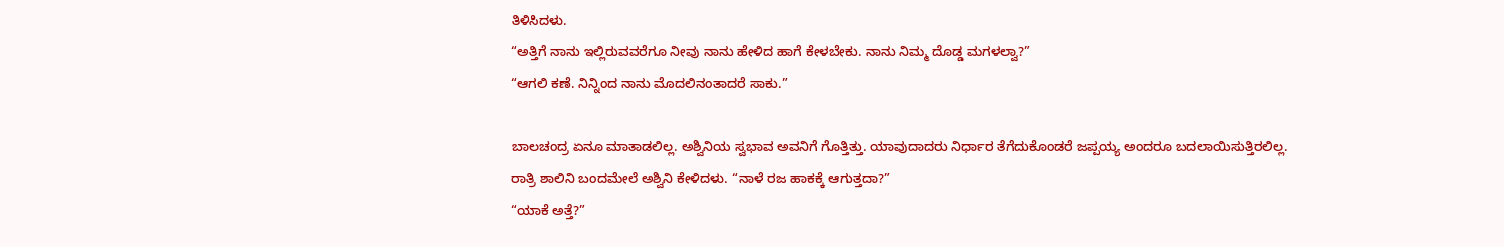ತಿಳಿಸಿದಳು.
“ಅತ್ತಿಗೆ ನಾನು ಇಲ್ಲಿರುವವರೆಗೂ ನೀವು ನಾನು ಹೇಳಿದ ಹಾಗೆ ಕೇಳಬೇಕು. ನಾನು ನಿಮ್ಮ ದೊಡ್ಡ ಮಗಳಲ್ವಾ?”
“ಆಗಲಿ ಕಣೆ. ನಿನ್ನಿಂದ ನಾನು ಮೊದಲಿನಂತಾದರೆ ಸಾಕು.”

ಬಾಲಚಂದ್ರ ಏನೂ ಮಾತಾಡಲಿಲ್ಲ. ಅಶ್ವಿನಿಯ ಸ್ವಭಾವ ಅವನಿಗೆ ಗೊತ್ತಿತ್ತು. ಯಾವುದಾದರು ನಿರ್ಧಾರ ತೆಗೆದುಕೊಂಡರೆ ಜಪ್ಪಯ್ಯ ಅಂದರೂ ಬದಲಾಯಿಸುತ್ತಿರಲಿಲ್ಲ.
ರಾತ್ರಿ ಶಾಲಿನಿ ಬಂದಮೇಲೆ ಅಶ್ವಿನಿ ಕೇಳಿದಳು. “ನಾಳೆ ರಜ ಹಾಕಕ್ಕೆ ಆಗುತ್ತದಾ?”
“ಯಾಕೆ ಅತ್ತೆ?”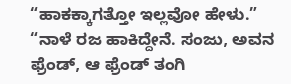“ಹಾಕಕ್ಕಾಗತ್ತೋ ಇಲ್ಲವೋ ಹೇಳು.”
“ನಾಳೆ ರಜ ಹಾಕಿದ್ದೇನೆ. ಸಂಜು, ಅವನ ಫ್ರೆಂಡ್, ಆ ಫ್ರೆಂಡ್ ತಂಗಿ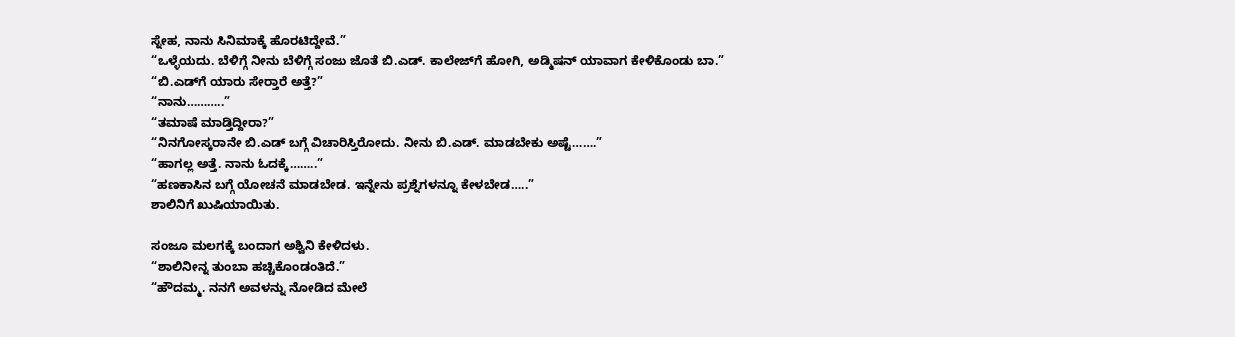ಸ್ನೇಹ, ನಾನು ಸಿನಿಮಾಕ್ಕೆ ಹೊರಟಿದ್ದೇವೆ.”
“ಒಳ್ಳೆಯದು. ಬೆಳಿಗ್ಗೆ ನೀನು ಬೆಳಿಗ್ಗೆ ಸಂಜು ಜೊತೆ ಬಿ.ಎಡ್. ಕಾಲೇಜ್‌ಗೆ ಹೋಗಿ, ಅಡ್ಮಿಷನ್ ಯಾವಾಗ ಕೇಳಿಕೊಂಡು ಬಾ.”
“ಬಿ.ಎಡ್‌ಗೆ ಯಾರು ಸೇರ‍್ತಾರೆ ಅತ್ತೆ?”
“ನಾನು………..”
“ತಮಾಷೆ ಮಾಡ್ತಿದ್ದೀರಾ?”
“ನಿನಗೋಸ್ಕರಾನೇ ಬಿ.ಎಡ್ ಬಗ್ಗೆ ವಿಚಾರಿಸ್ತಿರೋದು. ನೀನು ಬಿ.ಎಡ್. ಮಾಡಬೇಕು ಅಷ್ಟೆ…….”
“ಹಾಗಲ್ಲ ಅತ್ತೆ. ನಾನು ಓದಕ್ಕೆ……..”
“ಹಣಕಾಸಿನ ಬಗ್ಗೆ ಯೋಚನೆ ಮಾಡಬೇಡ. ಇನ್ನೇನು ಪ್ರಶ್ನೆಗಳನ್ನೂ ಕೇಳಬೇಡ…..”
ಶಾಲಿನಿಗೆ ಖುಷಿಯಾಯಿತು.

ಸಂಜೂ ಮಲಗಕ್ಕೆ ಬಂದಾಗ ಅಶ್ವಿನಿ ಕೇಳಿದಳು.
“ಶಾಲಿನೀನ್ನ ತುಂಬಾ ಹಚ್ಚಿಕೊಂಡಂತಿದೆ.”
“ಹೌದಮ್ಮ. ನನಗೆ ಅವಳನ್ನು ನೋಡಿದ ಮೇಲೆ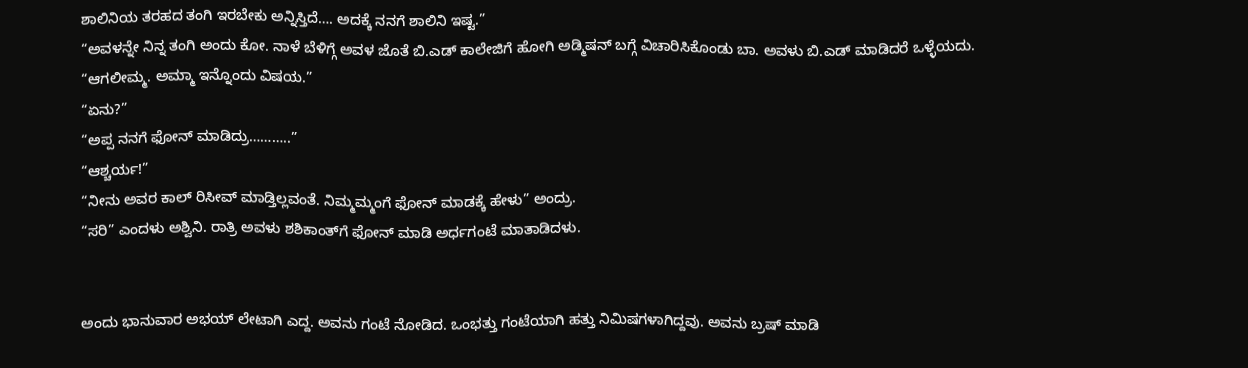ಶಾಲಿನಿಯ ತರಹದ ತಂಗಿ ಇರಬೇಕು ಅನ್ನಿಸ್ತಿದೆ…. ಅದಕ್ಕೆ ನನಗೆ ಶಾಲಿನಿ ಇಷ್ಟ.”
“ಅವಳನ್ನೇ ನಿನ್ನ ತಂಗಿ ಅಂದು ಕೋ. ನಾಳೆ ಬೆಳಿಗ್ಗೆ ಅವಳ ಜೊತೆ ಬಿ.ಎಡ್ ಕಾಲೇಜಿಗೆ ಹೋಗಿ ಅಡ್ಮಿಷನ್ ಬಗ್ಗೆ ವಿಚಾರಿಸಿಕೊಂಡು ಬಾ. ಅವಳು ಬಿ.ಎಡ್ ಮಾಡಿದರೆ ಒಳ್ಳೆಯದು.
“ಆಗಲೀಮ್ಮ. ಅಮ್ಮಾ ಇನ್ನೊಂದು ವಿಷಯ.”
“ಏನು?”
“ಅಪ್ಪ ನನಗೆ ಫೋನ್ ಮಾಡಿದ್ರು………..”
“ಆಶ್ಚರ್ಯ!”
“ನೀನು ಅವರ ಕಾಲ್ ರಿಸೀವ್ ಮಾಡ್ತಿಲ್ಲವಂತೆ. ನಿಮ್ಮಮ್ಮಂಗೆ ಫೋನ್ ಮಾಡಕ್ಕೆ ಹೇಳು” ಅಂದ್ರು.
“ಸರಿ” ಎಂದಳು ಅಶ್ವಿನಿ. ರಾತ್ರಿ ಅವಳು ಶಶಿಕಾಂತ್‌ಗೆ ಫೋನ್ ಮಾಡಿ ಅರ್ಧಗಂಟೆ ಮಾತಾಡಿದಳು.


ಅಂದು ಭಾನುವಾರ ಅಭಯ್ ಲೇಟಾಗಿ ಎದ್ದ. ಅವನು ಗಂಟೆ ನೋಡಿದ. ಒಂಭತ್ತು ಗಂಟೆಯಾಗಿ ಹತ್ತು ನಿಮಿಷಗಳಾಗಿದ್ದವು. ಅವನು ಬ್ರಷ್ ಮಾಡಿ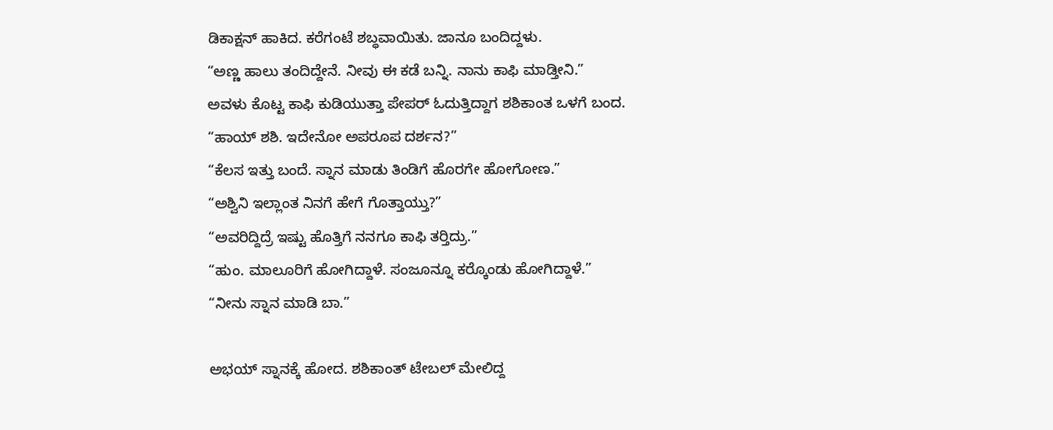ಡಿಕಾಕ್ಷನ್ ಹಾಕಿದ. ಕರೆಗಂಟೆ ಶಬ್ಧವಾಯಿತು. ಜಾನೂ ಬಂದಿದ್ದಳು.
“ಅಣ್ಣ ಹಾಲು ತಂದಿದ್ದೇನೆ. ನೀವು ಈ ಕಡೆ ಬನ್ನಿ. ನಾನು ಕಾಫಿ ಮಾಡ್ತೀನಿ.”
ಅವಳು ಕೊಟ್ಟ ಕಾಫಿ ಕುಡಿಯುತ್ತಾ ಪೇಪರ್ ಓದುತ್ತಿದ್ದಾಗ ಶಶಿಕಾಂತ ಒಳಗೆ ಬಂದ.
“ಹಾಯ್ ಶಶಿ. ಇದೇನೋ ಅಪರೂಪ ದರ್ಶನ?”
“ಕೆಲಸ ಇತ್ತು ಬಂದೆ. ಸ್ನಾನ ಮಾಡು ತಿಂಡಿಗೆ ಹೊರಗೇ ಹೋಗೋಣ.”
“ಅಶ್ವಿನಿ ಇಲ್ಲಾಂತ ನಿನಗೆ ಹೇಗೆ ಗೊತ್ತಾಯ್ತು?”
“ಅವರಿದ್ದಿದ್ರೆ ಇಷ್ಟು ಹೊತ್ತಿಗೆ ನನಗೂ ಕಾಫಿ ತರ‍್ತಿದ್ರು.”
“ಹುಂ. ಮಾಲೂರಿಗೆ ಹೋಗಿದ್ದಾಳೆ. ಸಂಜೂನ್ನೂ ಕರ‍್ಕೊಂಡು ಹೋಗಿದ್ದಾಳೆ.”
“ನೀನು ಸ್ನಾನ ಮಾಡಿ ಬಾ.”

ಅಭಯ್ ಸ್ನಾನಕ್ಕೆ ಹೋದ. ಶಶಿಕಾಂತ್ ಟೇಬಲ್ ಮೇಲಿದ್ದ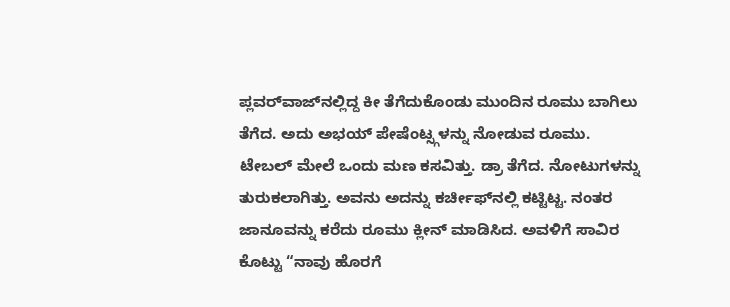ಪ್ಲವರ್‌ವಾಜ್‌ನಲ್ಲಿದ್ದ ಕೀ ತೆಗೆದುಕೊಂಡು ಮುಂದಿನ ರೂಮು ಬಾಗಿಲು ತೆಗೆದ. ಅದು ಅಭಯ್ ಪೇಷೆಂಟ್ಸ್ಗಳನ್ನು ನೋಡುವ ರೂಮು. ಟೇಬಲ್ ಮೇಲೆ ಒಂದು ಮಣ ಕಸವಿತ್ತು. ಡ್ರಾ ತೆಗೆದ. ನೋಟುಗಳನ್ನು ತುರುಕಲಾಗಿತ್ತು. ಅವನು ಅದನ್ನು ಕರ್ಚೀಫ್‌ನಲ್ಲಿ ಕಟ್ಟಿಟ್ಟ. ನಂತರ ಜಾನೂವನ್ನು ಕರೆದು ರೂಮು ಕ್ಲೀನ್ ಮಾಡಿಸಿದ. ಅವಳಿಗೆ ಸಾವಿರ ಕೊಟ್ಟು “ನಾವು ಹೊರಗೆ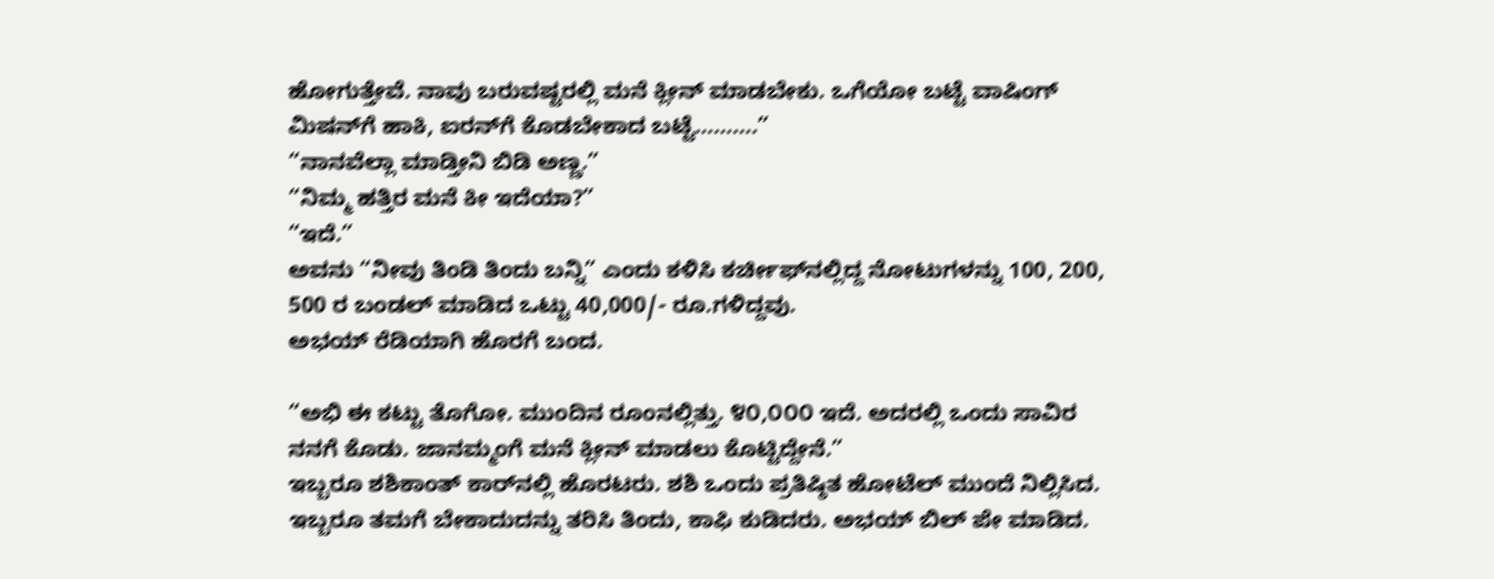ಹೋಗುತ್ತೇವೆ. ನಾವು ಬರುವಷ್ಟರಲ್ಲಿ ಮನೆ ಕ್ಲೀನ್ ಮಾಡಬೇಕು. ಒಗೆಯೋ ಬಟ್ಟೆ ವಾಷಿಂಗ್ ಮಿಷನ್‌ಗೆ ಹಾಕಿ, ಐರನ್‌ಗೆ ಕೊಡಬೇಕಾದ ಬಟ್ಟೆ……….”
“ನಾನವೆಲ್ಲಾ ಮಾಡ್ತೀನಿ ಬಿಡಿ ಅಣ್ಣ.”
“ನಿಮ್ಮ ಹತ್ತಿರ ಮನೆ ಕೀ ಇದೆಯಾ?”
“ಇದೆ.”
ಅವನು “ನೀವು ತಿಂಡಿ ತಿಂದು ಬನ್ನಿ” ಎಂದು ಕಳಿಸಿ ಕರ್ಚೀಫ್‌ನಲ್ಲಿದ್ದ ನೋಟುಗಳನ್ನು 100, 200, 500 ರ ಬಂಡಲ್ ಮಾಡಿದ ಒಟ್ಟು 40,000/- ರೂ.ಗಳಿದ್ದವು.
ಅಭಯ್ ರೆಡಿಯಾಗಿ ಹೊರಗೆ ಬಂದ.

“ಅಭಿ ಈ ಕಟ್ಟು ತೊಗೋ. ಮುಂದಿನ ರೂಂನಲ್ಲಿತ್ತು. ೪೦,೦೦೦ ಇದೆ. ಅದರಲ್ಲಿ ಒಂದು ಸಾವಿರ ನನಗೆ ಕೊಡು. ಜಾನಮ್ಮಂಗೆ ಮನೆ ಕ್ಲೀನ್ ಮಾಡಲು ಕೊಟ್ಟಿದ್ದೇನೆ.”
ಇಬ್ಬರೂ ಶಶಿಕಾಂತ್ ಕಾರ್‌ನಲ್ಲಿ ಹೊರಟರು. ಶಶಿ ಒಂದು ಪ್ರತಿಷ್ಠಿತ ಹೋಟೆಲ್ ಮುಂದೆ ನಿಲ್ಲಿಸಿದ. ಇಬ್ಬರೂ ತಮಗೆ ಬೇಕಾದುದನ್ನು ತರಿಸಿ ತಿಂದು, ಕಾಫಿ ಕುಡಿದರು. ಅಭಯ್ ಬಿಲ್ ಪೇ ಮಾಡಿದ.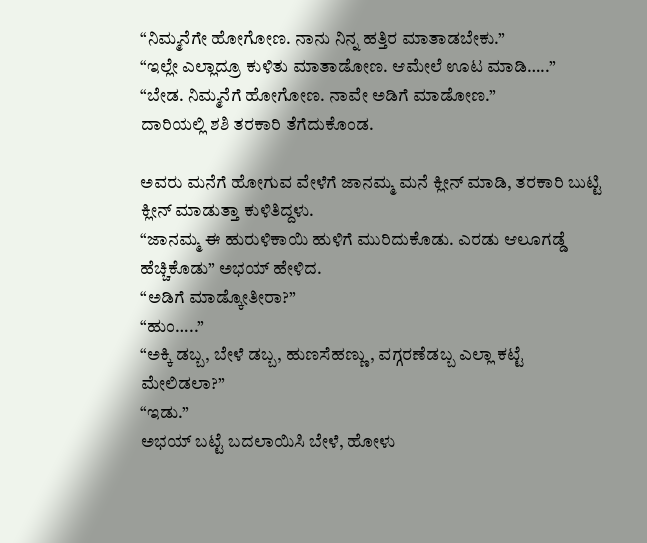“ನಿಮ್ಮನೆಗೇ ಹೋಗೋಣ. ನಾನು ನಿನ್ನ ಹತ್ತಿರ ಮಾತಾಡಬೇಕು.”
“ಇಲ್ಲೇ ಎಲ್ಲಾದ್ರೂ ಕುಳಿತು ಮಾತಾಡೋಣ. ಆಮೇಲೆ ಊಟ ಮಾಡಿ…..”
“ಬೇಡ. ನಿಮ್ಮನೆಗೆ ಹೋಗೋಣ. ನಾವೇ ಅಡಿಗೆ ಮಾಡೋಣ.”
ದಾರಿಯಲ್ಲಿ ಶಶಿ ತರಕಾರಿ ತೆಗೆದುಕೊಂಡ.

ಅವರು ಮನೆಗೆ ಹೋಗುವ ವೇಳೆಗೆ ಜಾನಮ್ಮ ಮನೆ ಕ್ಲೀನ್ ಮಾಡಿ, ತರಕಾರಿ ಬುಟ್ಟಿ ಕ್ಲೀನ್ ಮಾಡುತ್ತಾ ಕುಳಿತಿದ್ದಳು.
“ಜಾನಮ್ಮ ಈ ಹುರುಳಿಕಾಯಿ ಹುಳಿಗೆ ಮುರಿದುಕೊಡು. ಎರಡು ಆಲೂಗಡ್ಡೆ ಹೆಚ್ಚಿಕೊಡು” ಅಭಯ್ ಹೇಳಿದ.
“ಅಡಿಗೆ ಮಾಡ್ಕೋತೀರಾ?”
“ಹುಂ…..”
“ಅಕ್ಕಿ ಡಬ್ಬ, ಬೇಳೆ ಡಬ್ಬ, ಹುಣಸೆಹಣ್ಣು, ವಗ್ಗರಣೆಡಬ್ಬ ಎಲ್ಲಾ ಕಟ್ಟೆ ಮೇಲಿಡಲಾ?”
“ಇಡು.”
ಅಭಯ್ ಬಟ್ಟೆ ಬದಲಾಯಿಸಿ ಬೇಳೆ, ಹೋಳು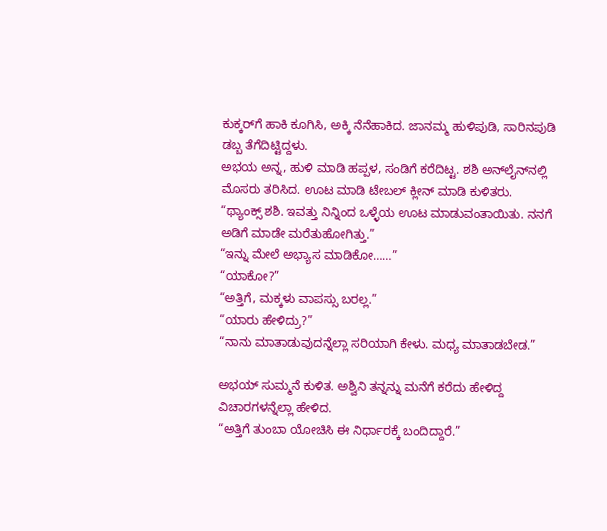ಕುಕ್ಕರ್‌ಗೆ ಹಾಕಿ ಕೂಗಿಸಿ, ಅಕ್ಕಿ ನೆನೆಹಾಕಿದ. ಜಾನಮ್ಮ ಹುಳಿಪುಡಿ, ಸಾರಿನಪುಡಿ ಡಬ್ಬ ತೆಗೆದಿಟ್ಟಿದ್ದಳು.
ಅಭಯ ಅನ್ನ, ಹುಳಿ ಮಾಡಿ ಹಪ್ಪಳ, ಸಂಡಿಗೆ ಕರೆದಿಟ್ಟ. ಶಶಿ ಅನ್‌ಲೈನ್‌ನಲ್ಲಿ ಮೊಸರು ತರಿಸಿದ. ಊಟ ಮಾಡಿ ಟೇಬಲ್ ಕ್ಲೀನ್ ಮಾಡಿ ಕುಳಿತರು.
“ಥ್ಯಾಂಕ್ಸ್ ಶಶಿ. ಇವತ್ತು ನಿನ್ನಿಂದ ಒಳ್ಳೆಯ ಊಟ ಮಾಡುವಂತಾಯಿತು. ನನಗೆ ಅಡಿಗೆ ಮಾಡೇ ಮರೆತುಹೋಗಿತ್ತು.”
“ಇನ್ನು ಮೇಲೆ ಅಭ್ಯಾಸ ಮಾಡಿಕೋ……”
“ಯಾಕೋ?”
“ಅತ್ತಿಗೆ, ಮಕ್ಕಳು ವಾಪಸ್ಸು ಬರಲ್ಲ.”
“ಯಾರು ಹೇಳಿದ್ರು?”
“ನಾನು ಮಾತಾಡುವುದನ್ನೆಲ್ಲಾ ಸರಿಯಾಗಿ ಕೇಳು. ಮಧ್ಯ ಮಾತಾಡಬೇಡ.”

ಅಭಯ್ ಸುಮ್ಮನೆ ಕುಳಿತ. ಅಶ್ವಿನಿ ತನ್ನನ್ನು ಮನೆಗೆ ಕರೆದು ಹೇಳಿದ್ದ ವಿಚಾರಗಳನ್ನೆಲ್ಲಾ ಹೇಳಿದ.
“ಅತ್ತಿಗೆ ತುಂಬಾ ಯೋಚಿಸಿ ಈ ನಿರ್ಧಾರಕ್ಕೆ ಬಂದಿದ್ದಾರೆ.”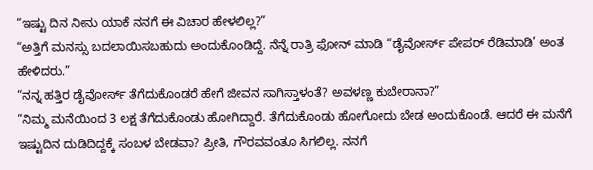“ಇಷ್ಟು ದಿನ ನೀನು ಯಾಕೆ ನನಗೆ ಈ ವಿಚಾರ ಹೇಳಲಿಲ್ಲ?”
“ಅತ್ತಿಗೆ ಮನಸ್ಸು ಬದಲಾಯಿಸಬಹುದು ಅಂದುಕೊಂಡಿದ್ದೆ. ನೆನ್ನೆ ರಾತ್ರಿ ಫೋನ್ ಮಾಡಿ “ಡೈವೋರ್ಸ್ ಪೇಪರ್ ರೆಡಿಮಾಡಿ’ ಅಂತ ಹೇಳಿದರು.”
“ನನ್ನ ಹತ್ತಿರ ಡೈವೋರ್ಸ್ ತೆಗೆದುಕೊಂಡರೆ ಹೇಗೆ ಜೀವನ ಸಾಗಿಸ್ತಾಳಂತೆ? ಅವಳಣ್ಣ ಕುಬೇರಾನಾ?”
“ನಿಮ್ಮ ಮನೆಯಿಂದ 3 ಲಕ್ಷ ತೆಗೆದುಕೊಂಡು ಹೋಗಿದ್ದಾರೆ. ತೆಗೆದುಕೊಂಡು ಹೋಗೋದು ಬೇಡ ಅಂದುಕೊಂಡೆ. ಆದರೆ ಈ ಮನೆಗೆ ಇಷ್ಟುದಿನ ದುಡಿದಿದ್ದಕ್ಕೆ ಸಂಬಳ ಬೇಡವಾ? ಪ್ರೀತಿ, ಗೌರವವಂತೂ ಸಿಗಲಿಲ್ಲ. ನನಗೆ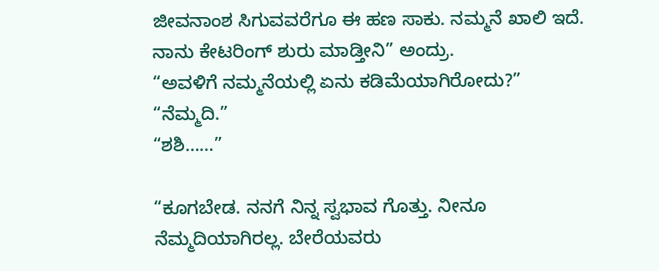ಜೀವನಾಂಶ ಸಿಗುವವರೆಗೂ ಈ ಹಣ ಸಾಕು. ನಮ್ಮನೆ ಖಾಲಿ ಇದೆ. ನಾನು ಕೇಟರಿಂಗ್ ಶುರು ಮಾಡ್ತೀನಿ” ಅಂದ್ರು.
“ಅವಳಿಗೆ ನಮ್ಮನೆಯಲ್ಲಿ ಏನು ಕಡಿಮೆಯಾಗಿರೋದು?”
“ನೆಮ್ಮದಿ.”
“ಶಶಿ……”

“ಕೂಗಬೇಡ. ನನಗೆ ನಿನ್ನ ಸ್ವಭಾವ ಗೊತ್ತು. ನೀನೂ ನೆಮ್ಮದಿಯಾಗಿರಲ್ಲ. ಬೇರೆಯವರು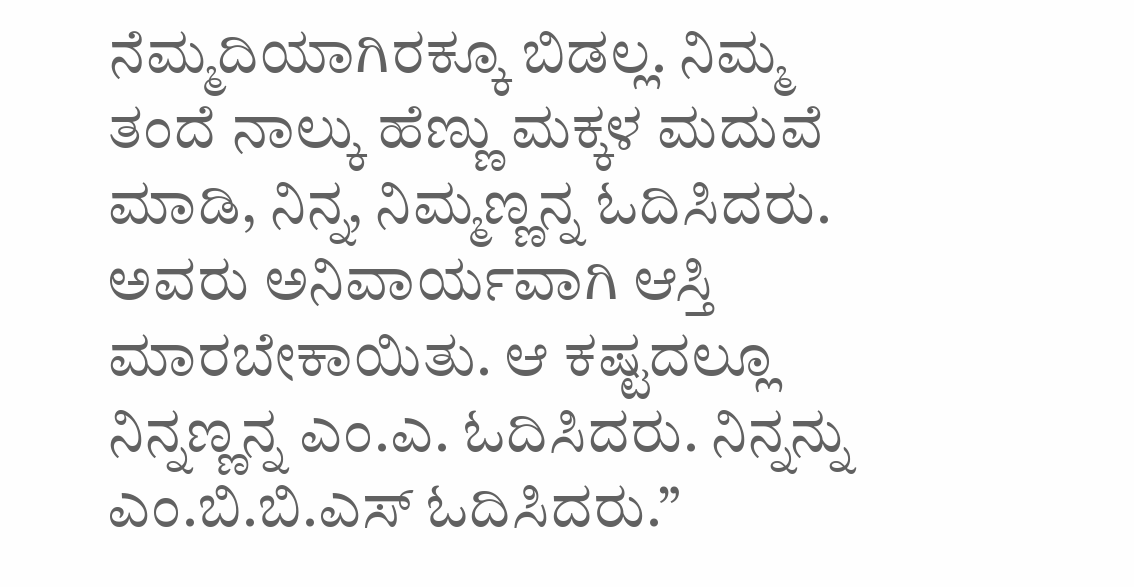ನೆಮ್ಮದಿಯಾಗಿರಕ್ಕೂ ಬಿಡಲ್ಲ. ನಿಮ್ಮ ತಂದೆ ನಾಲ್ಕು ಹೆಣ್ಣು ಮಕ್ಕಳ ಮದುವೆ ಮಾಡಿ, ನಿನ್ನ, ನಿಮ್ಮಣ್ಣನ್ನ ಓದಿಸಿದರು. ಅವರು ಅನಿವಾರ್ಯವಾಗಿ ಆಸ್ತಿ ಮಾರಬೇಕಾಯಿತು. ಆ ಕಷ್ಟದಲ್ಲೂ ನಿನ್ನಣ್ಣನ್ನ ಎಂ.ಎ. ಓದಿಸಿದರು. ನಿನ್ನನ್ನು ಎಂ.ಬಿ.ಬಿ.ಎಸ್ ಓದಿಸಿದರು.”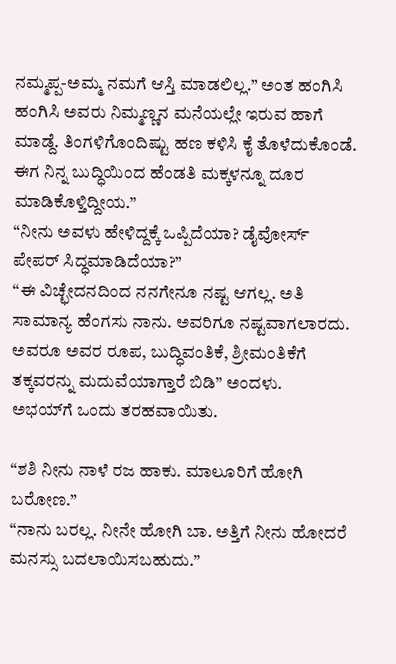ನಮ್ಮಪ್ಪ-ಅಮ್ಮ ನಮಗೆ ಆಸ್ತಿ ಮಾಡಲಿಲ್ಲ.” ಅಂತ ಹಂಗಿಸಿ ಹಂಗಿಸಿ ಅವರು ನಿಮ್ಮಣ್ಣನ ಮನೆಯಲ್ಲೇ ಇರುವ ಹಾಗೆ ಮಾಡ್ದೆ. ತಿಂಗಳಿಗೊಂದಿಷ್ಟು ಹಣ ಕಳಿಸಿ ಕೈ ತೊಳೆದುಕೊಂಡೆ. ಈಗ ನಿನ್ನ ಬುದ್ಧಿಯಿಂದ ಹೆಂಡತಿ ಮಕ್ಕಳನ್ನೂ ದೂರ ಮಾಡಿಕೊಳ್ತಿದ್ದೀಯ.”
“ನೀನು ಅವಳು ಹೇಳಿದ್ದಕ್ಕೆ ಒಪ್ಪಿದೆಯಾ? ಡೈವೋರ್ಸ್ ಪೇಪರ್ ಸಿದ್ಧಮಾಡಿದೆಯಾ?”
“ಈ ವಿಚ್ಛೇದನದಿಂದ ನನಗೇನೂ ನಷ್ಟ ಆಗಲ್ಲ. ಅತಿ ಸಾಮಾನ್ಯ ಹೆಂಗಸು ನಾನು. ಅವರಿಗೂ ನಷ್ಟವಾಗಲಾರದು. ಅವರೂ ಅವರ ರೂಪ, ಬುದ್ಧಿವಂತಿಕೆ, ಶ್ರೀಮಂತಿಕೆಗೆ ತಕ್ಕವರನ್ನು ಮದುವೆಯಾಗ್ತಾರೆ ಬಿಡಿ” ಅಂದಳು.
ಅಭಯ್‌ಗೆ ಒಂದು ತರಹವಾಯಿತು.

“ಶಶಿ ನೀನು ನಾಳೆ ರಜ ಹಾಕು. ಮಾಲೂರಿಗೆ ಹೋಗಿ ಬರೋಣ.”
“ನಾನು ಬರಲ್ಲ. ನೀನೇ ಹೋಗಿ ಬಾ. ಅತ್ತಿಗೆ ನೀನು ಹೋದರೆ ಮನಸ್ಸು ಬದಲಾಯಿಸಬಹುದು.”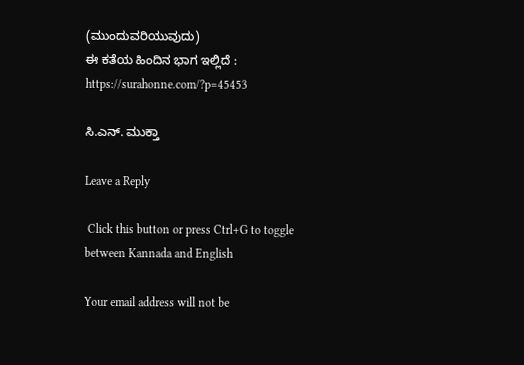(ಮುಂದುವರಿಯುವುದು)
ಈ ಕತೆಯ ಹಿಂದಿನ ಭಾಗ ಇಲ್ಲಿದೆ : https://surahonne.com/?p=45453

ಸಿ.ಎನ್. ಮುಕ್ತಾ

Leave a Reply

 Click this button or press Ctrl+G to toggle between Kannada and English

Your email address will not be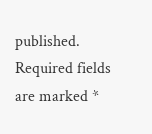published. Required fields are marked *